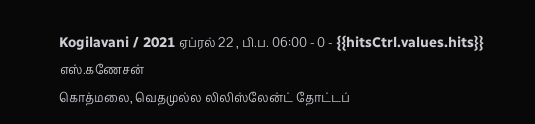Kogilavani / 2021 ஏப்ரல் 22 , பி.ப. 06:00 - 0 - {{hitsCtrl.values.hits}}
எஸ்.கணேசன்
கொத்மலை, வெதமுல்ல லிலிஸ்லேன்ட் தோட்டப்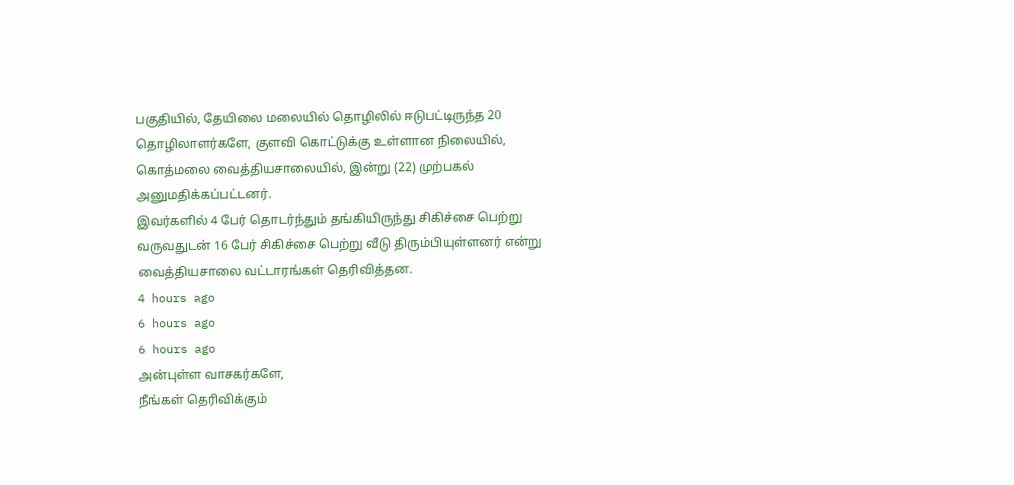பகுதியில், தேயிலை மலையில் தொழிலில் ஈடுபட்டிருந்த 20 தொழிலாளர்களே, குளவி கொட்டுக்கு உள்ளான நிலையில், கொத்மலை வைத்தியசாலையில், இன்று (22) முற்பகல் அனுமதிக்கப்பட்டனர்.
இவர்களில் 4 பேர் தொடர்ந்தும் தங்கியிருந்து சிகிச்சை பெற்று வருவதுடன் 16 பேர் சிகிச்சை பெற்று வீடு திரும்பியுள்ளனர் என்று வைத்தியசாலை வட்டாரங்கள் தெரிவித்தன.
4 hours ago
6 hours ago
6 hours ago
அன்புள்ள வாசகர்களே,
நீங்கள் தெரிவிக்கும்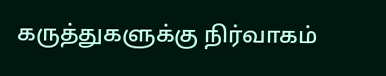கருத்துகளுக்கு நிர்வாகம்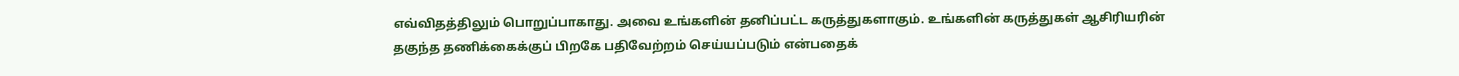எவ்விதத்திலும் பொறுப்பாகாது. அவை உங்களின் தனிப்பட்ட கருத்துகளாகும். உங்களின் கருத்துகள் ஆசிரியரின் தகுந்த தணிக்கைக்குப் பிறகே பதிவேற்றம் செய்யப்படும் என்பதைக்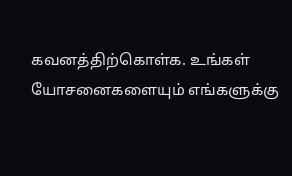கவனத்திற்கொள்க. உங்கள் யோசனைகளையும் எங்களுக்கு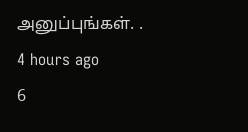அனுப்புங்கள். .
4 hours ago
6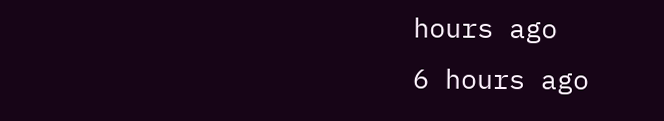hours ago
6 hours ago